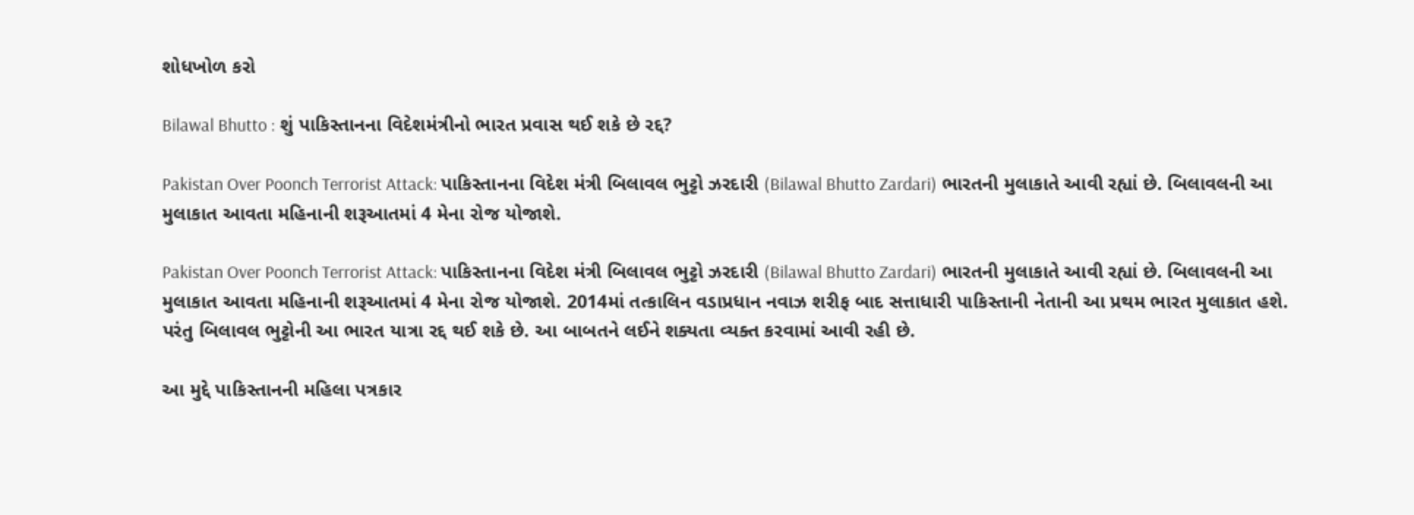શોધખોળ કરો

Bilawal Bhutto : શું પાકિસ્તાનના વિદેશમંત્રીનો ભારત પ્રવાસ થઈ શકે છે રદ્દ?

Pakistan Over Poonch Terrorist Attack: પાકિસ્તાનના વિદેશ મંત્રી બિલાવલ ભુટ્ટો ઝરદારી (Bilawal Bhutto Zardari) ભારતની મુલાકાતે આવી રહ્યાં છે. બિલાવલની આ મુલાકાત આવતા મહિનાની શરૂઆતમાં 4 મેના રોજ યોજાશે.

Pakistan Over Poonch Terrorist Attack: પાકિસ્તાનના વિદેશ મંત્રી બિલાવલ ભુટ્ટો ઝરદારી (Bilawal Bhutto Zardari) ભારતની મુલાકાતે આવી રહ્યાં છે. બિલાવલની આ મુલાકાત આવતા મહિનાની શરૂઆતમાં 4 મેના રોજ યોજાશે. 2014માં તત્કાલિન વડાપ્રધાન નવાઝ શરીફ બાદ સત્તાધારી પાકિસ્તાની નેતાની આ પ્રથમ ભારત મુલાકાત હશે. પરંતુ બિલાવલ ભુટ્ટોની આ ભારત યાત્રા રદ્દ થઈ શકે છે. આ બાબતને લઈને શક્યતા વ્યક્ત કરવામાં આવી રહી છે.

આ મુદ્દે પાકિસ્તાનની મહિલા પત્રકાર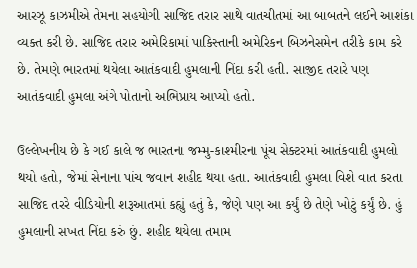આરઝૂ કાઝમીએ તેમના સહયોગી સાજિદ તરાર સાથે વાતચીતમાં આ બાબતને લઈને આશંકા વ્યક્ત કરી છે. સાજિદ તરાર અમેરિકામાં પાકિસ્તાની અમેરિકન બિઝનેસમેન તરીકે કામ કરે છે. તેમણે ભારતમાં થયેલા આતંકવાદી હુમલાની નિંદા કરી હતી. સાજીદ તરારે પણ આતંકવાદી હુમલા અંગે પોતાનો અભિપ્રાય આપ્યો હતો.

ઉલ્લેખનીય છે કે ગઈ કાલે જ ભારતના જમ્મુ-કાશ્મીરના પૂંચ સેક્ટરમાં આતંકવાદી હુમલો થયો હતો, જેમાં સેનાના પાંચ જવાન શહીદ થયા હતા. આતંકવાદી હુમલા વિશે વાત કરતા સાજિદ તરરે વીડિયોની શરૂઆતમાં કહ્યું હતું કે, જેણે પણ આ કર્યું છે તેણે ખોટું કર્યું છે. હું હુમલાની સખત નિંદા કરું છું. શહીદ થયેલા તમામ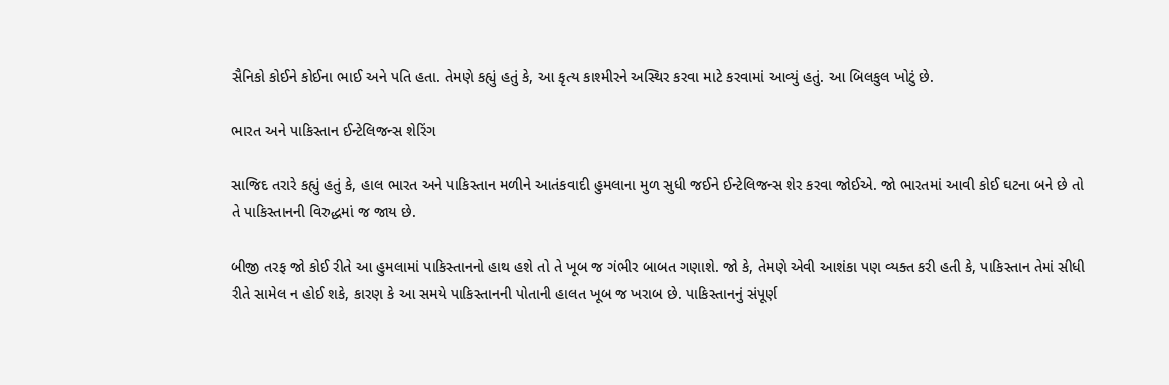સૈનિકો કોઈને કોઈના ભાઈ અને પતિ હતા. તેમણે કહ્યું હતું કે, આ કૃત્ય કાશ્મીરને અસ્થિર કરવા માટે કરવામાં આવ્યું હતું. આ બિલકુલ ખોટું છે.

ભારત અને પાકિસ્તાન ઈન્ટેલિજન્સ શેરિંગ

સાજિદ તરારે કહ્યું હતું કે, હાલ ભારત અને પાકિસ્તાન મળીને આતંકવાદી હુમલાના મુળ સુધી જઈને ઈન્ટેલિજન્સ શેર કરવા જોઈએ. જો ભારતમાં આવી કોઈ ઘટના બને છે તો તે પાકિસ્તાનની વિરુદ્ધમાં જ જાય છે.

બીજી તરફ જો કોઈ રીતે આ હુમલામાં પાકિસ્તાનનો હાથ હશે તો તે ખૂબ જ ગંભીર બાબત ગણાશે. જો કે, તેમણે એવી આશંકા પણ વ્યક્ત કરી હતી કે, પાકિસ્તાન તેમાં સીધી રીતે સામેલ ન હોઈ શકે, કારણ કે આ સમયે પાકિસ્તાનની પોતાની હાલત ખૂબ જ ખરાબ છે. પાકિસ્તાનનું સંપૂર્ણ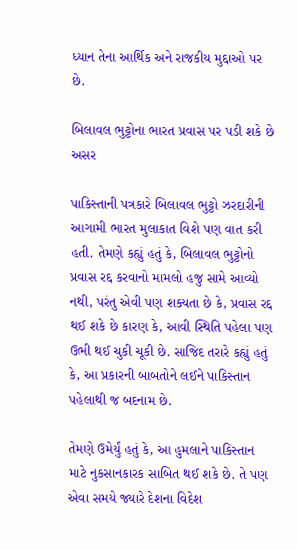ધ્યાન તેના આર્થિક અને રાજકીય મુદ્દાઓ પર છે.

બિલાવલ ભુટ્ટોના ભારત પ્રવાસ પર પડી શકે છે અસર

પાકિસ્તાની પત્રકારે બિલાવલ ભુટ્ટો ઝરદારીની આગામી ભારત મુલાકાત વિશે પણ વાત કરી હતી. તેમણે કહ્યું હતું કે, બિલાવલ ભુટ્ટોનો પ્રવાસ રદ્દ કરવાનો મામલો હજુ સામે આવ્યો નથી, પરંતુ એવી પણ શક્યતા છે કે, પ્રવાસ રદ્દ થઈ શકે છે કારણ કે, આવી સ્થિતિ પહેલા પણ ઉભી થઈ ચુકી ચૂકી છે. સાજિદ તરારે કહ્યું હતું કે, આ પ્રકારની બાબતોને લઈને પાકિસ્તાન પહેલાથી જ બદનામ છે.

તેમણે ઉમેર્યું હતું કે, આ હુમલાને પાકિસ્તાન માટે નુકસાનકારક સાબિત થઈ શકે છે. તે પણ એવા સમયે જ્યારે દેશના વિદેશ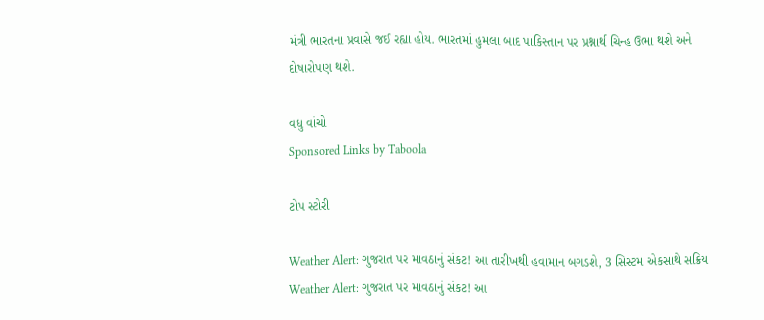મંત્રી ભારતના પ્રવાસે જઈ રહ્યા હોય. ભારતમાં હુમલા બાદ પાકિસ્તાન પર પ્રશ્નાર્થ ચિન્હ ઉભા થશે અને દોષારોપણ થશે.

વધુ વાંચો
Sponsored Links by Taboola

ટોપ સ્ટોરી

Weather Alert: ગુજરાત પર માવઠાનું સંકટ! આ તારીખથી હવામાન બગડશે, 3 સિસ્ટમ એકસાથે સક્રિય
Weather Alert: ગુજરાત પર માવઠાનું સંકટ! આ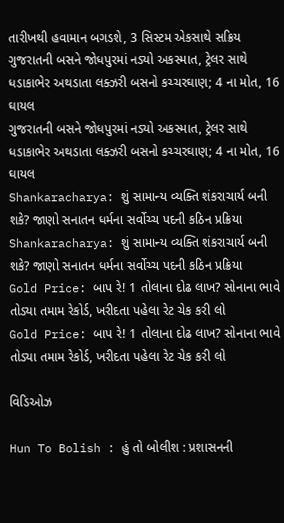તારીખથી હવામાન બગડશે, 3 સિસ્ટમ એકસાથે સક્રિય
ગુજરાતની બસને જોધપુરમાં નડ્યો અકસ્માત, ટ્રેલર સાથે ધડાકાભેર અથડાતા લક્ઝરી બસનો કચ્ચરઘાણ; 4 ના મોત, 16 ઘાયલ
ગુજરાતની બસને જોધપુરમાં નડ્યો અકસ્માત, ટ્રેલર સાથે ધડાકાભેર અથડાતા લક્ઝરી બસનો કચ્ચરઘાણ; 4 ના મોત, 16 ઘાયલ
Shankaracharya: શું સામાન્ય વ્યક્તિ શંકરાચાર્ય બની શકે? જાણો સનાતન ધર્મના સર્વોચ્ચ પદની કઠિન પ્રક્રિયા
Shankaracharya: શું સામાન્ય વ્યક્તિ શંકરાચાર્ય બની શકે? જાણો સનાતન ધર્મના સર્વોચ્ચ પદની કઠિન પ્રક્રિયા
Gold Price: બાપ રે! 1 તોલાના દોઢ લાખ? સોનાના ભાવે તોડ્યા તમામ રેકોર્ડ, ખરીદતા પહેલા રેટ ચેક કરી લો
Gold Price: બાપ રે! 1 તોલાના દોઢ લાખ? સોનાના ભાવે તોડ્યા તમામ રેકોર્ડ, ખરીદતા પહેલા રેટ ચેક કરી લો

વિડિઓઝ

Hun To Bolish : હું તો બોલીશ : પ્રશાસનની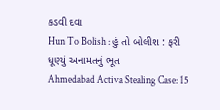કડવી દવા
Hun To Bolish : હું તો બોલીશ : ફરી ધૂણ્યું અનામતનું ભૂત
Ahmedabad Activa Stealing Case: 15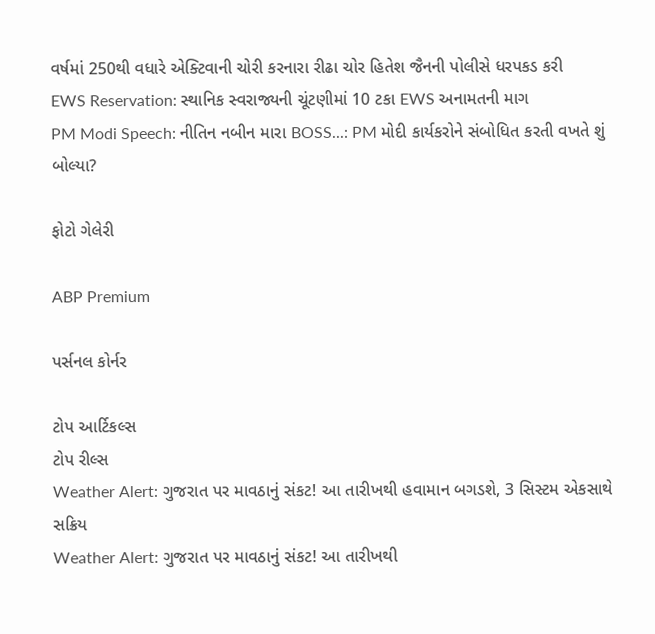વર્ષમાં 250થી વધારે એક્ટિવાની ચોરી કરનારા રીઢા ચોર હિતેશ જૈનની પોલીસે ધરપકડ કરી
EWS Reservation: સ્થાનિક સ્વરાજ્યની ચૂંટણીમાં 10 ટકા EWS અનામતની માગ
PM Modi Speech: નીતિન નબીન મારા BOSS...: PM મોદી કાર્યકરોને સંબોધિત કરતી વખતે શું બોલ્યા?

ફોટો ગેલેરી

ABP Premium

પર્સનલ કોર્નર

ટોપ આર્ટિકલ્સ
ટોપ રીલ્સ
Weather Alert: ગુજરાત પર માવઠાનું સંકટ! આ તારીખથી હવામાન બગડશે, 3 સિસ્ટમ એકસાથે સક્રિય
Weather Alert: ગુજરાત પર માવઠાનું સંકટ! આ તારીખથી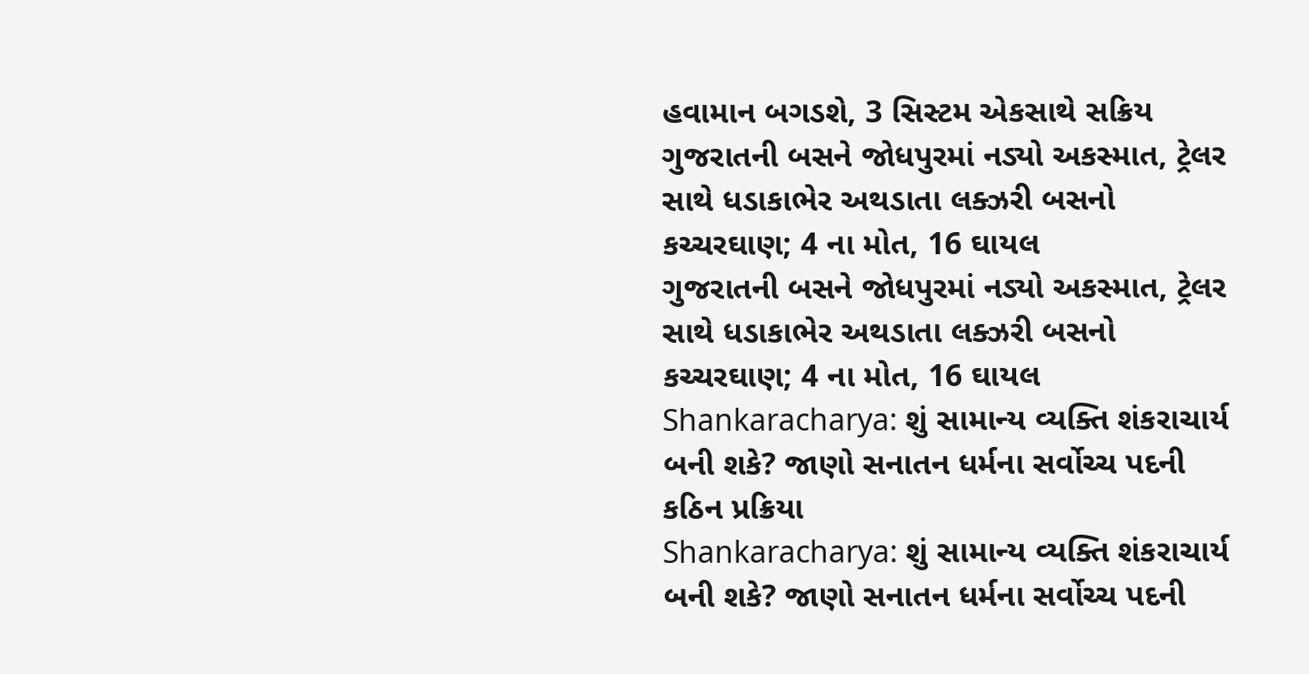હવામાન બગડશે, 3 સિસ્ટમ એકસાથે સક્રિય
ગુજરાતની બસને જોધપુરમાં નડ્યો અકસ્માત, ટ્રેલર સાથે ધડાકાભેર અથડાતા લક્ઝરી બસનો કચ્ચરઘાણ; 4 ના મોત, 16 ઘાયલ
ગુજરાતની બસને જોધપુરમાં નડ્યો અકસ્માત, ટ્રેલર સાથે ધડાકાભેર અથડાતા લક્ઝરી બસનો કચ્ચરઘાણ; 4 ના મોત, 16 ઘાયલ
Shankaracharya: શું સામાન્ય વ્યક્તિ શંકરાચાર્ય બની શકે? જાણો સનાતન ધર્મના સર્વોચ્ચ પદની કઠિન પ્રક્રિયા
Shankaracharya: શું સામાન્ય વ્યક્તિ શંકરાચાર્ય બની શકે? જાણો સનાતન ધર્મના સર્વોચ્ચ પદની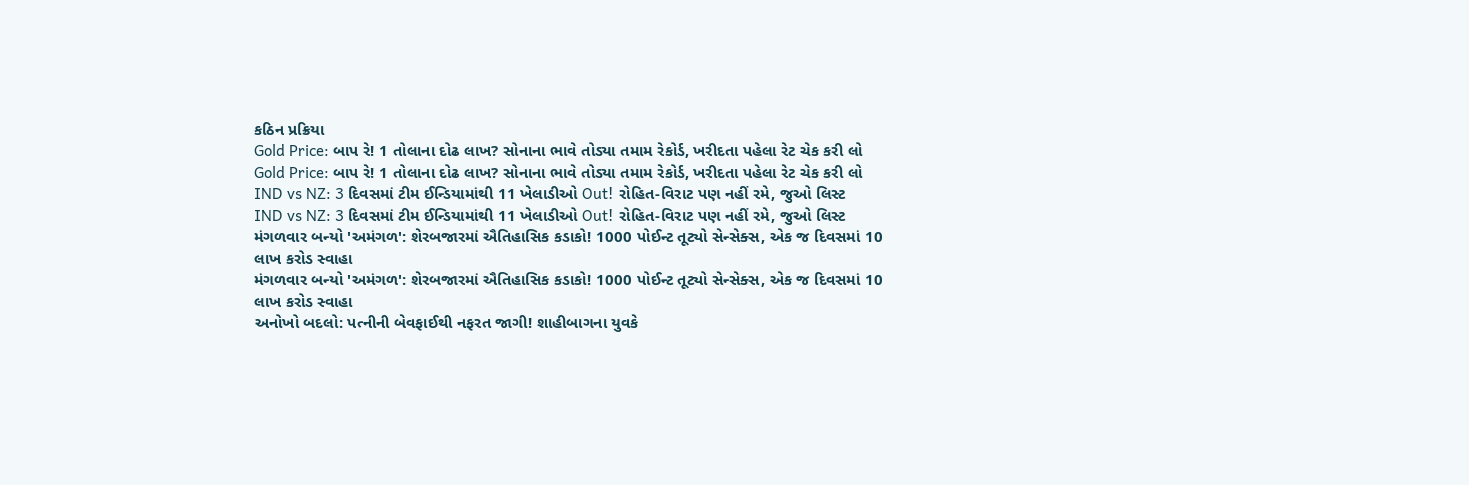કઠિન પ્રક્રિયા
Gold Price: બાપ રે! 1 તોલાના દોઢ લાખ? સોનાના ભાવે તોડ્યા તમામ રેકોર્ડ, ખરીદતા પહેલા રેટ ચેક કરી લો
Gold Price: બાપ રે! 1 તોલાના દોઢ લાખ? સોનાના ભાવે તોડ્યા તમામ રેકોર્ડ, ખરીદતા પહેલા રેટ ચેક કરી લો
IND vs NZ: 3 દિવસમાં ટીમ ઈન્ડિયામાંથી 11 ખેલાડીઓ Out! રોહિત-વિરાટ પણ નહીં રમે, જુઓ લિસ્ટ
IND vs NZ: 3 દિવસમાં ટીમ ઈન્ડિયામાંથી 11 ખેલાડીઓ Out! રોહિત-વિરાટ પણ નહીં રમે, જુઓ લિસ્ટ
મંગળવાર બન્યો 'અમંગળ': શેરબજારમાં ઐતિહાસિક કડાકો! 1000 પોઈન્ટ તૂટ્યો સેન્સેક્સ, એક જ દિવસમાં 10 લાખ કરોડ સ્વાહા
મંગળવાર બન્યો 'અમંગળ': શેરબજારમાં ઐતિહાસિક કડાકો! 1000 પોઈન્ટ તૂટ્યો સેન્સેક્સ, એક જ દિવસમાં 10 લાખ કરોડ સ્વાહા
અનોખો બદલો: પત્નીની બેવફાઈથી નફરત જાગી! શાહીબાગના યુવકે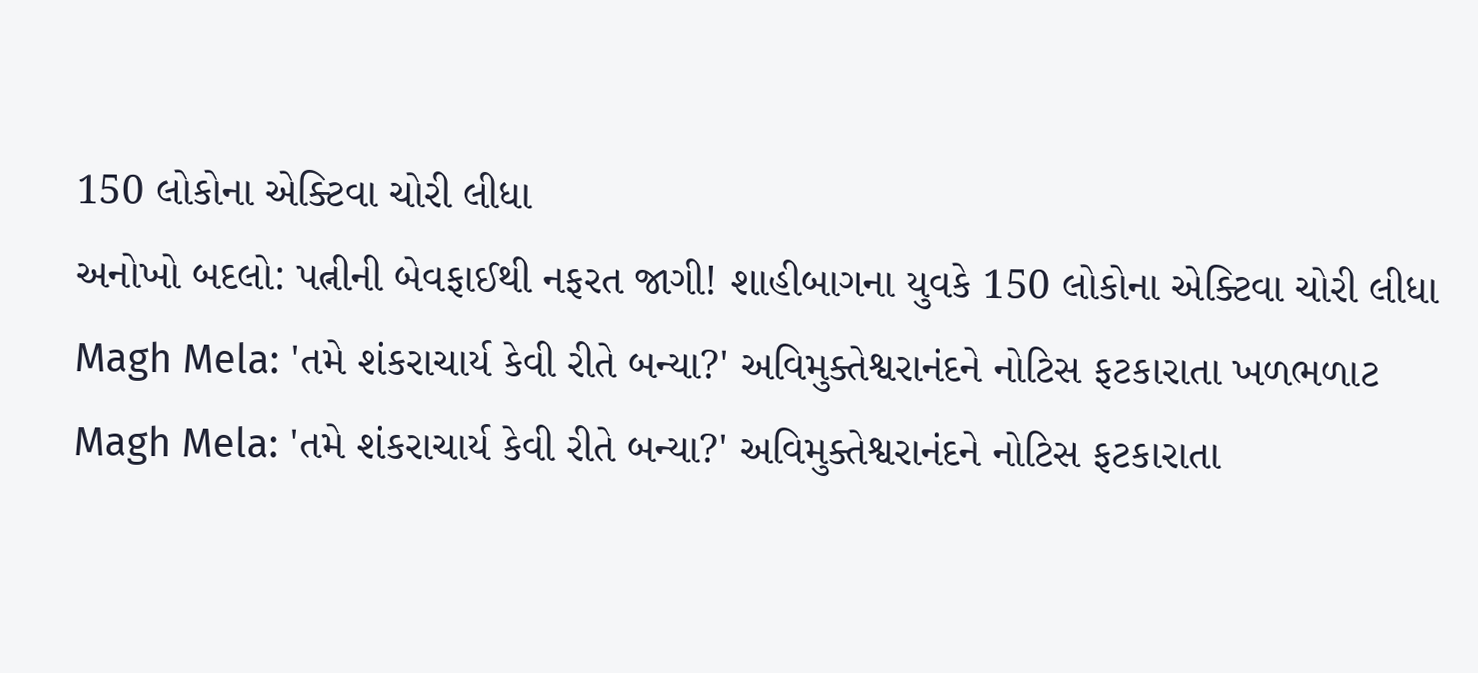150 લોકોના એક્ટિવા ચોરી લીધા
અનોખો બદલો: પત્નીની બેવફાઈથી નફરત જાગી! શાહીબાગના યુવકે 150 લોકોના એક્ટિવા ચોરી લીધા
Magh Mela: 'તમે શંકરાચાર્ય કેવી રીતે બન્યા?' અવિમુક્તેશ્વરાનંદને નોટિસ ફટકારાતા ખળભળાટ
Magh Mela: 'તમે શંકરાચાર્ય કેવી રીતે બન્યા?' અવિમુક્તેશ્વરાનંદને નોટિસ ફટકારાતા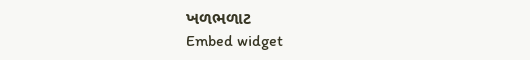ખળભળાટ
Embed widget